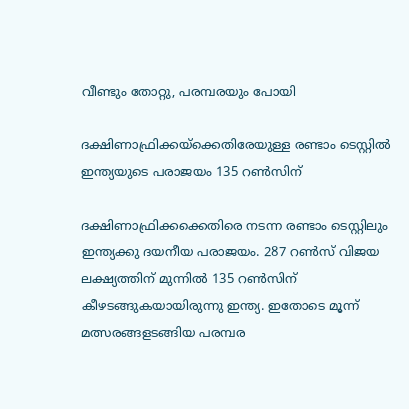വീണ്ടും തോറ്റു, പരമ്പരയും പോയി

ദക്ഷിണാഫ്രിക്കയ്‌ക്കെതിരേയുള്ള രണ്ടാം ടെസ്റ്റില്‍ ഇന്ത്യയുടെ പരാജയം 135 റണ്‍സിന്

ദക്ഷിണാഫ്രിക്കക്കെതിരെ നടന്ന രണ്ടാം ടെസ്റ്റിലും ഇന്ത്യക്കു ദയനീയ പരാജയം. 287 റണ്‍സ് വിജയ ലക്ഷ്യത്തിന് മുന്നില്‍ 135 റണ്‍സിന് കീഴടങ്ങുകയായിരുന്നു ഇന്ത്യ. ഇതോടെ മൂന്ന് മത്സരങ്ങളടങ്ങിയ പരമ്പര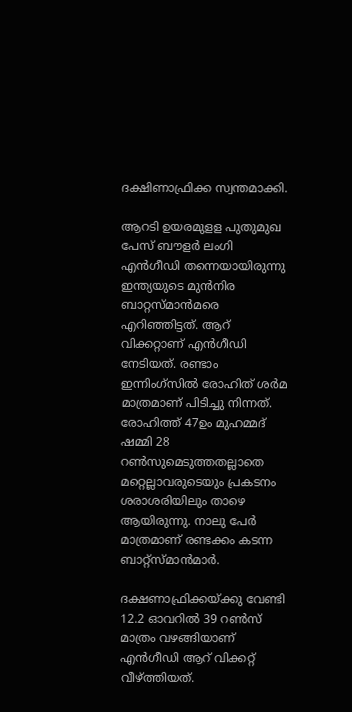ദക്ഷിണാഫ്രിക്ക സ്വന്തമാക്കി.

ആറടി ഉയരമുളള പുതുമുഖ പേസ് ബൗളര്‍ ലംഗി എന്‍ഗീഡി തന്നെയായിരുന്നു ഇന്ത്യയുടെ മുന്‍നിര ബാറ്റസ്മാന്‍മരെ എറിഞ്ഞിട്ടത്. ആറ് വിക്കറ്റാണ് എന്‍ഗീഡി നേടിയത്. രണ്ടാം ഇന്നിംഗ്‌സില്‍ രോഹിത് ശര്‍മ മാത്രമാണ് പിടിച്ചു നിന്നത്. രോഹിത്ത് 47ഉം മുഹമ്മദ് ഷമ്മി 28 റണ്‍സുമെടുത്തതല്ലാതെ മറ്റെല്ലാവരുടെയും പ്രകടനം ശരാശരിയിലും താഴെ ആയിരുന്നു. നാലു പേര്‍ മാത്രമാണ് രണ്ടക്കം കടന്ന ബാറ്റ്‌സ്മാന്‍മാര്‍.

ദക്ഷണാഫ്രിക്കയ്ക്കു വേണ്ടി 12.2 ഓവറില്‍ 39 റണ്‍സ് മാത്രം വഴങ്ങിയാണ് എന്‍ഗീഡി ആറ് വിക്കറ്റ് വീഴ്ത്തിയത്.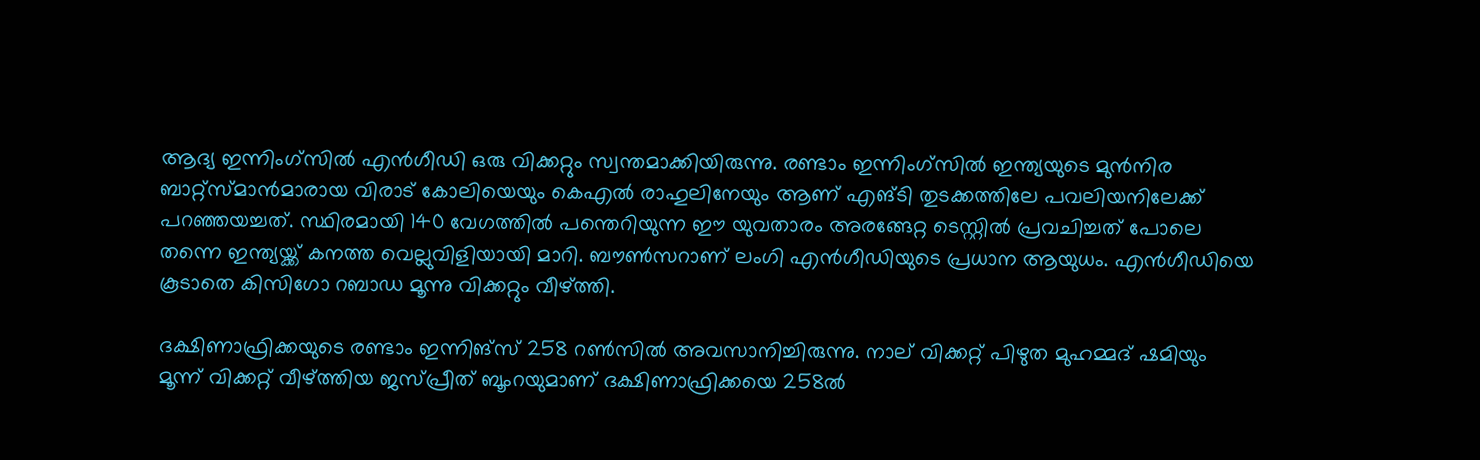ആദ്യ ഇന്നിംഗ്‌സില്‍ എന്‍ഗീഡി ഒരു വിക്കറ്റും സ്വന്തമാക്കിയിരുന്നു. രണ്ടാം ഇന്നിംഗ്‌സില്‍ ഇന്ത്യയുടെ മുന്‍നിര ബാറ്റ്‌സ്മാന്‍മാരായ വിരാട് കോലിയെയും കെഎല്‍ രാഹുലിനേയും ആണ് എങ്ടി തുടക്കത്തിലേ പവലിയനിലേക്ക് പറഞ്ഞയച്ചത്. സ്ഥിരമായി 140 വേഗത്തില്‍ പന്തെറിയുന്ന ഈ യുവതാരം അരങ്ങേറ്റ ടെസ്റ്റില്‍ പ്രവചിച്ചത് പോലെ തന്നെ ഇന്ത്യയ്ക്ക് കനത്ത വെല്ലുവിളിയായി മാറി. ബൗണ്‍സറാണ് ലംഗി എന്‍ഗീഡിയുടെ പ്രധാന ആയുധം. എന്‍ഗീഡിയെ കൂടാതെ കിസിഗോ റബാഡ മൂന്നു വിക്കറ്റും വീഴ്ത്തി.

ദക്ഷിണാഫ്രിക്കയുടെ രണ്ടാം ഇന്നിങ്‌സ് 258 റണ്‍സില്‍ അവസാനിച്ചിരുന്നു. നാല് വിക്കറ്റ് പിഴുത മുഹമ്മദ് ഷമിയും മൂന്ന് വിക്കറ്റ് വീഴ്ത്തിയ ജസ്പ്രീത് ബൂംറയുമാണ് ദക്ഷിണാഫ്രിക്കയെ 258ല്‍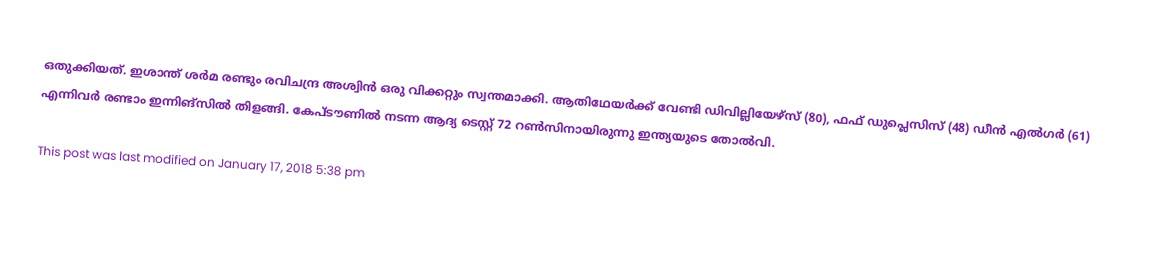ഒതുക്കിയത്. ഇശാന്ത് ശര്‍മ രണ്ടും രവിചന്ദ്ര അശ്വിന്‍ ഒരു വിക്കറ്റും സ്വന്തമാക്കി. ആതിഥേയര്‍ക്ക് വേണ്ടി ഡിവില്ലിയേഴ്‌സ് (80), ഫഫ് ഡുപ്ലെസിസ് (48) ഡീന്‍ എല്‍ഗര്‍ (61) എന്നിവര്‍ രണ്ടാം ഇന്നിങ്‌സില്‍ തിളങ്ങി. കേപ്ടൗണില്‍ നടന്ന ആദ്യ ടെസ്റ്റ് 72 റണ്‍സിനായിരുന്നു ഇന്ത്യയുടെ തോല്‍വി.

This post was last modified on January 17, 2018 5:38 pm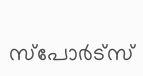സ്‌പോര്‍ട്‌സ്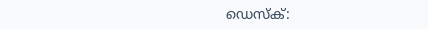ഡെസ്‌ക്‌: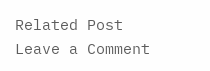Related Post
Leave a Comment